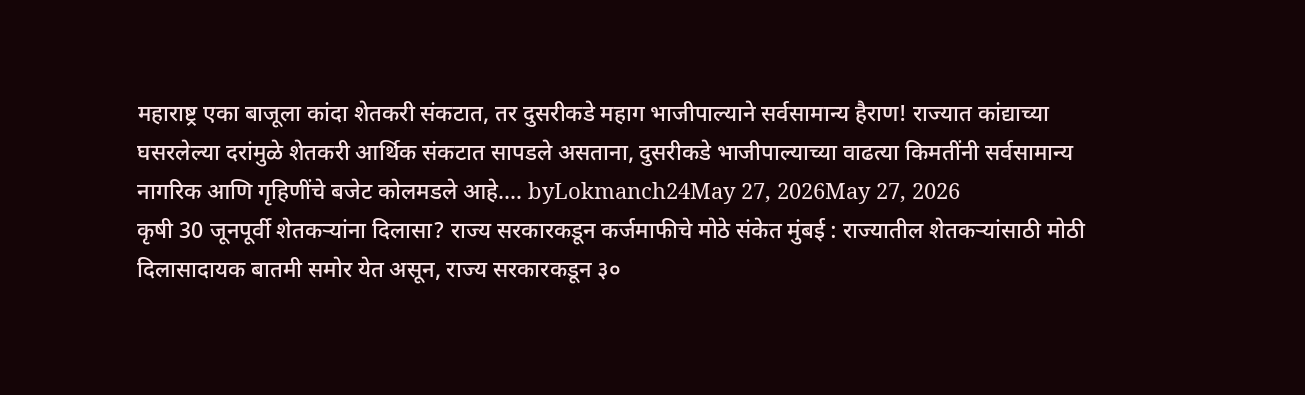महाराष्ट्र एका बाजूला कांदा शेतकरी संकटात, तर दुसरीकडे महाग भाजीपाल्याने सर्वसामान्य हैराण! राज्यात कांद्याच्या घसरलेल्या दरांमुळे शेतकरी आर्थिक संकटात सापडले असताना, दुसरीकडे भाजीपाल्याच्या वाढत्या किमतींनी सर्वसामान्य नागरिक आणि गृहिणींचे बजेट कोलमडले आहे.… byLokmanch24May 27, 2026May 27, 2026
कृषी 30 जूनपूर्वी शेतकऱ्यांना दिलासा? राज्य सरकारकडून कर्जमाफीचे मोठे संकेत मुंबई : राज्यातील शेतकऱ्यांसाठी मोठी दिलासादायक बातमी समोर येत असून, राज्य सरकारकडून ३०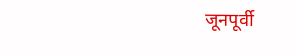जूनपूर्वी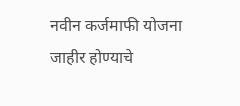नवीन कर्जमाफी योजना जाहीर होण्याचे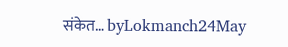संकेत… byLokmanch24May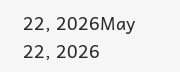22, 2026May 22, 2026